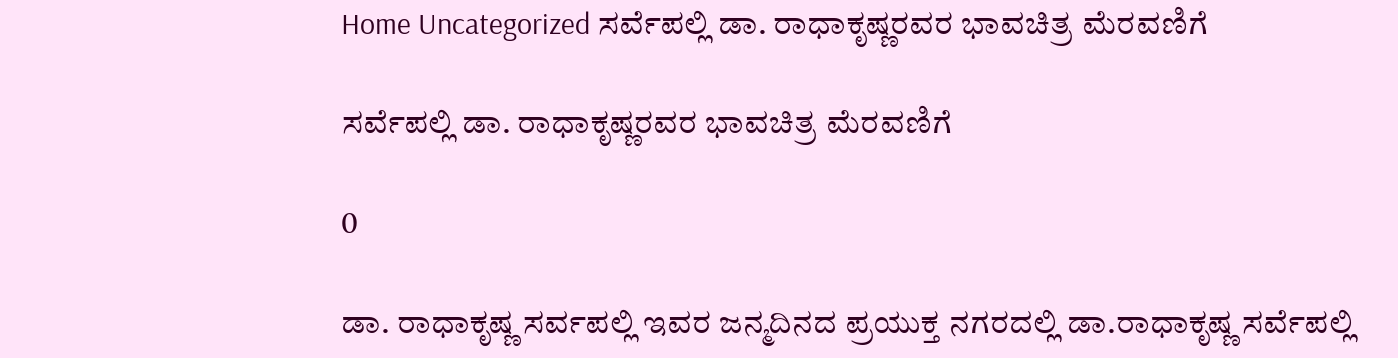Home Uncategorized ಸರ್ವೆಪಲ್ಲಿ ಡಾ. ರಾಧಾಕೃಷ್ಣರವರ ಭಾವಚಿತ್ರ ಮೆರವಣಿಗೆ

ಸರ್ವೆಪಲ್ಲಿ ಡಾ. ರಾಧಾಕೃಷ್ಣರವರ ಭಾವಚಿತ್ರ ಮೆರವಣಿಗೆ

0

ಡಾ. ರಾಧಾಕೃಷ್ಣ ಸರ್ವಪಲ್ಲಿ ಇವರ ಜನ್ಮದಿನದ ಪ್ರಯುಕ್ತ ನಗರದಲ್ಲಿ ಡಾ.ರಾಧಾಕೃಷ್ಣ ಸರ್ವೆಪಲ್ಲಿ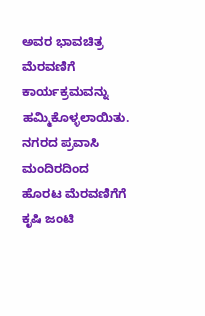ಅವರ ಭಾವಚಿತ್ರ ಮೆರವಣಿಗೆ ಕಾರ್ಯಕ್ರಮವನ್ನು ಹಮ್ಮಿಕೊಳ್ಳಲಾಯಿತು. ನಗರದ ಪ್ರವಾಸಿ ಮಂದಿರದಿಂದ ಹೊರಟ ಮೆರವಣಿಗೆಗೆ ಕೃಷಿ ಜಂಟಿ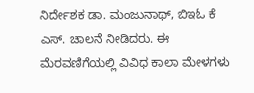ನಿರ್ದೇಶಕ ಡಾ. ಮಂಜುನಾಥ್, ಬಿಇಓ ಕೆ ಎಸ್. ಚಾಲನೆ ನೀಡಿದರು. ಈ ಮೆರವಣಿಗೆಯಲ್ಲಿ ವಿವಿಧ ಕಾಲಾ ಮೇಳಗಳು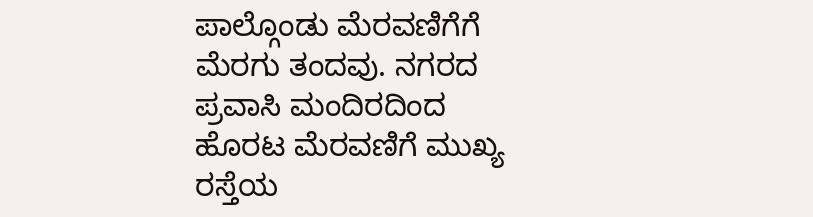ಪಾಲ್ಗೊಂಡು ಮೆರವಣಿಗೆಗೆ ಮೆರಗು ತಂದವು. ನಗರದ ಪ್ರವಾಸಿ ಮಂದಿರದಿಂದ ಹೊರಟ ಮೆರವಣಿಗೆ ಮುಖ್ಯ ರಸ್ತೆಯ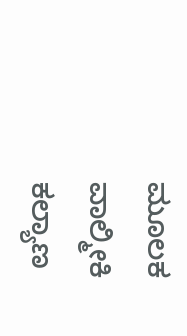ಮೂಲಕ ವಾಲ್ಮೀಕಿ ಕಲ್ಯಾಣ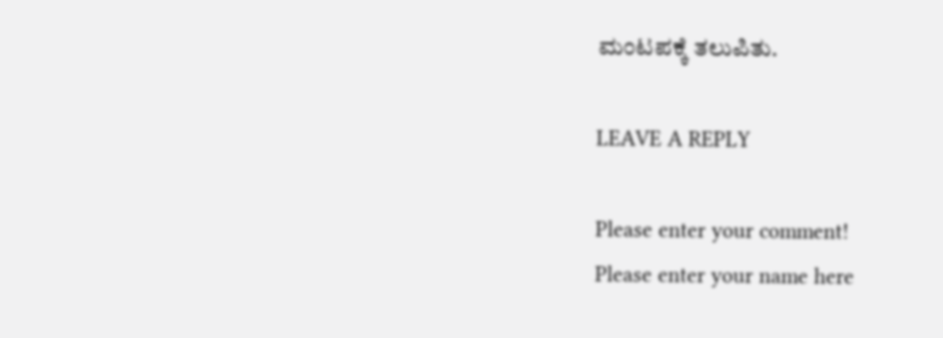ಮಂಟಪಕ್ಕೆ ತಲುಪಿತು.

LEAVE A REPLY

Please enter your comment!
Please enter your name here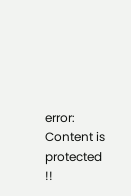error: Content is protected !!